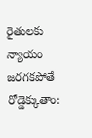రైతులకు న్యాయం జరగకపోతే రోడ్డెక్కుతాం: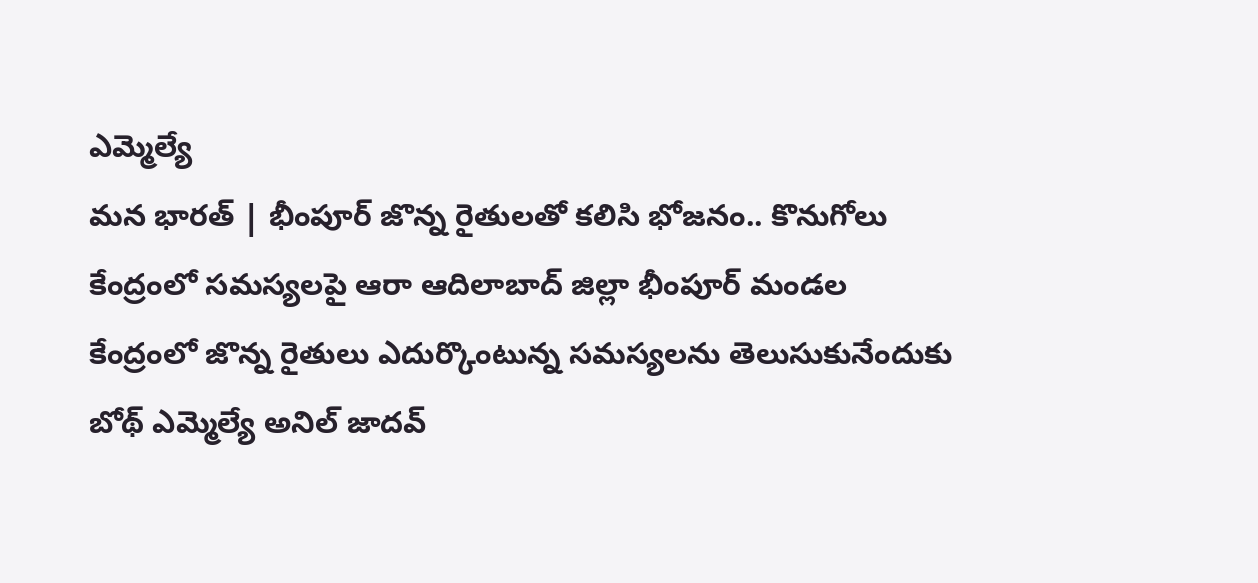ఎమ్మెల్యే
మన భారత్ | భీంపూర్ జొన్న రైతులతో కలిసి భోజనం.. కొనుగోలు కేంద్రంలో సమస్యలపై ఆరా ఆదిలాబాద్ జిల్లా భీంపూర్ మండల కేంద్రంలో జొన్న రైతులు ఎదుర్కొంటున్న సమస్యలను తెలుసుకునేందుకు బోథ్ ఎమ్మెల్యే అనిల్ జాదవ్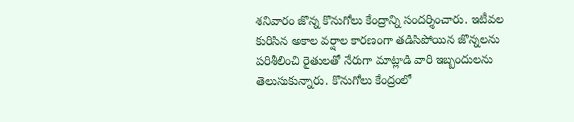శనివారం జొన్న కొనుగోలు కేంద్రాన్ని సందర్శించారు. ఇటీవల కురిసిన అకాల వర్షాల కారణంగా తడిసిపోయిన జొన్నలను పరిశీలించి రైతులతో నేరుగా మాట్లాడి వారి ఇబ్బందులను తెలుసుకున్నారు. కొనుగోలు కేంద్రంలో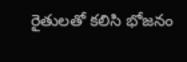రైతులతో కలిసి భోజనం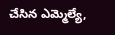చేసిన ఎమ్మెల్యే,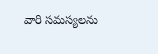వారి సమస్యలను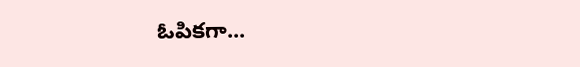ఓపికగా...